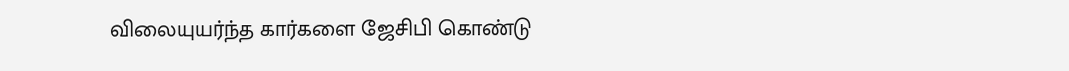விலையுயர்ந்த கார்களை ஜேசிபி கொண்டு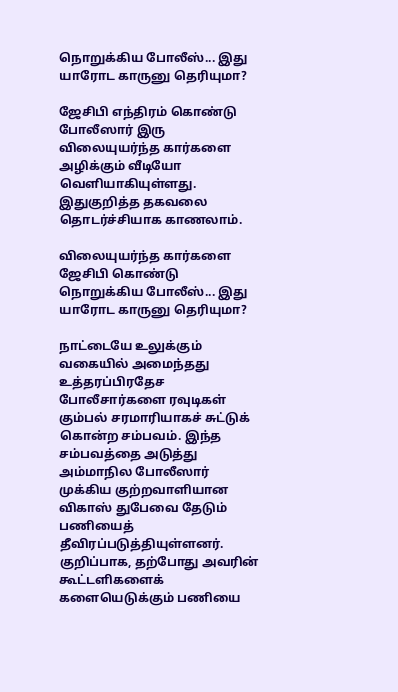நொறுக்கிய போலீஸ்... இது யாரோட காருனு தெரியுமா?

ஜேசிபி எந்திரம் கொண்டு போலீஸார் இரு விலையுயர்ந்த கார்களை அழிக்கும் வீடியோ வெளியாகியுள்ளது. இதுகுறித்த தகவலை தொடர்ச்சியாக காணலாம்.

விலையுயர்ந்த கார்களை ஜேசிபி கொண்டு நொறுக்கிய போலீஸ்... இது யாரோட காருனு தெரியுமா?

நாட்டையே உலுக்கும் வகையில் அமைந்தது உத்தரப்பிரதேச போலீசார்களை ரவுடிகள் கும்பல் சரமாரியாகச் சுட்டுக் கொன்ற சம்பவம். இந்த சம்பவத்தை அடுத்து அம்மாநில போலீஸார் முக்கிய குற்றவாளியான விகாஸ் துபேவை தேடும் பணியைத் தீவிரப்படுத்தியுள்ளனர். குறிப்பாக, தற்போது அவரின் கூட்டளிகளைக் களையெடுக்கும் பணியை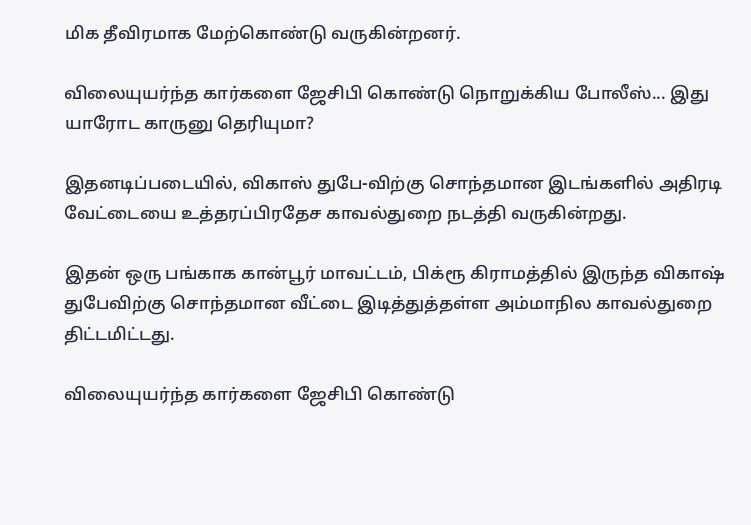மிக தீவிரமாக மேற்கொண்டு வருகின்றனர்.

விலையுயர்ந்த கார்களை ஜேசிபி கொண்டு நொறுக்கிய போலீஸ்... இது யாரோட காருனு தெரியுமா?

இதனடிப்படையில், விகாஸ் துபே-விற்கு சொந்தமான இடங்களில் அதிரடி வேட்டையை உத்தரப்பிரதேச காவல்துறை நடத்தி வருகின்றது.

இதன் ஒரு பங்காக கான்பூர் மாவட்டம், பிக்ரூ கிராமத்தில் இருந்த விகாஷ் துபேவிற்கு சொந்தமான வீட்டை இடித்துத்தள்ள அம்மாநில காவல்துறை திட்டமிட்டது.

விலையுயர்ந்த கார்களை ஜேசிபி கொண்டு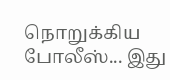நொறுக்கிய போலீஸ்... இது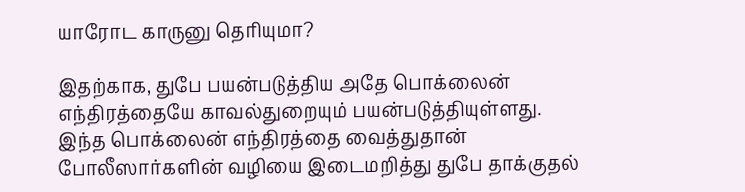யாரோட காருனு தெரியுமா?

இதற்காக, துபே பயன்படுத்திய அதே பொக்லைன் எந்திரத்தையே காவல்துறையும் பயன்படுத்தியுள்ளது. இந்த பொக்லைன் எந்திரத்தை வைத்துதான் போலீஸார்களின் வழியை இடைமறித்து துபே தாக்குதல்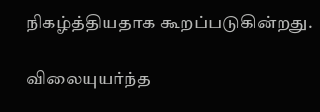நிகழ்த்தியதாக கூறப்படுகின்றது.

விலையுயர்ந்த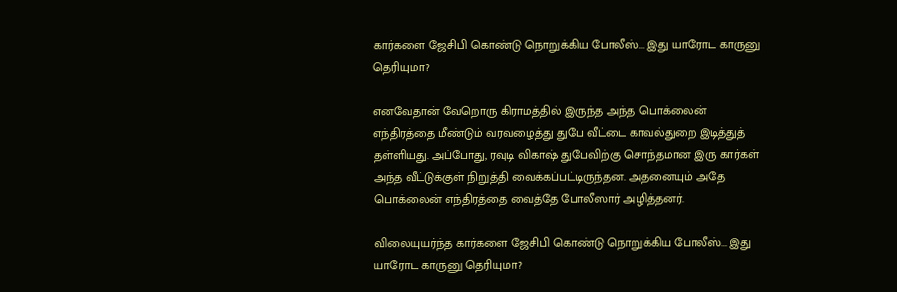கார்களை ஜேசிபி கொண்டு நொறுக்கிய போலீஸ்... இது யாரோட காருனு தெரியுமா?

எனவேதான் வேறொரு கிராமத்தில் இருந்த அந்த பொக்லைன் எந்திரத்தை மீண்டும் வரவழைத்து துபே வீட்டை காவல்துறை இடித்துத் தள்ளியது. அப்போது, ரவுடி விகாஷ் துபேவிற்கு சொந்தமான இரு கார்கள் அந்த வீட்டுக்குள் நிறுத்தி வைக்கப்பட்டிருந்தன. அதனையும் அதே பொக்லைன் எந்திரத்தை வைத்தே போலீஸார் அழித்தனர்.

விலையுயர்ந்த கார்களை ஜேசிபி கொண்டு நொறுக்கிய போலீஸ்... இது யாரோட காருனு தெரியுமா?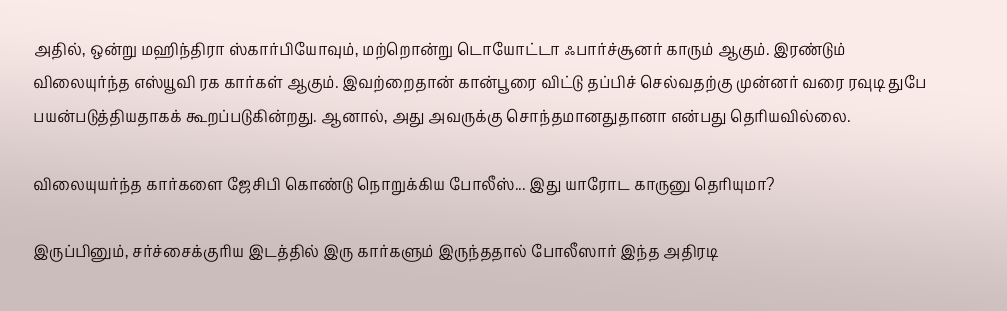அதில், ஒன்று மஹிந்திரா ஸ்கார்பியோவும், மற்றொன்று டொயோட்டா ஃபார்ச்சூனர் காரும் ஆகும். இரண்டும் விலையுர்ந்த எஸ்யூவி ரக கார்கள் ஆகும். இவற்றைதான் கான்பூரை விட்டு தப்பிச் செல்வதற்கு முன்னர் வரை ரவுடி துபே பயன்படுத்தியதாகக் கூறப்படுகின்றது. ஆனால், அது அவருக்கு சொந்தமானதுதானா என்பது தெரியவில்லை.

விலையுயர்ந்த கார்களை ஜேசிபி கொண்டு நொறுக்கிய போலீஸ்... இது யாரோட காருனு தெரியுமா?

இருப்பினும், சர்ச்சைக்குரிய இடத்தில் இரு கார்களும் இருந்ததால் போலீஸார் இந்த அதிரடி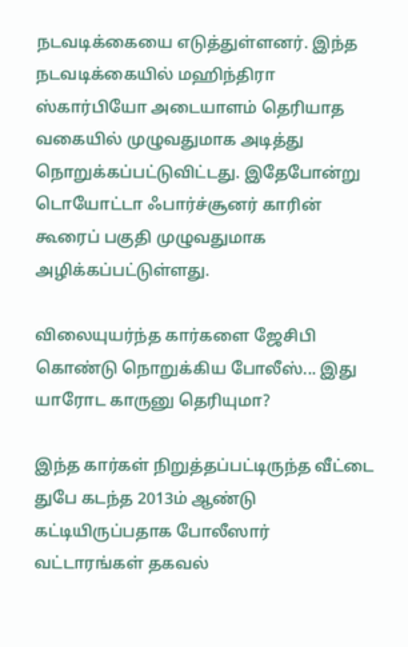நடவடிக்கையை எடுத்துள்ளனர். இந்த நடவடிக்கையில் மஹிந்திரா ஸ்கார்பியோ அடையாளம் தெரியாத வகையில் முழுவதுமாக அடித்து நொறுக்கப்பட்டுவிட்டது. இதேபோன்று டொயோட்டா ஃபார்ச்சூனர் காரின் கூரைப் பகுதி முழுவதுமாக அழிக்கப்பட்டுள்ளது.

விலையுயர்ந்த கார்களை ஜேசிபி கொண்டு நொறுக்கிய போலீஸ்... இது யாரோட காருனு தெரியுமா?

இந்த கார்கள் நிறுத்தப்பட்டிருந்த வீட்டை துபே கடந்த 2013ம் ஆண்டு கட்டியிருப்பதாக போலீஸார் வட்டாரங்கள் தகவல்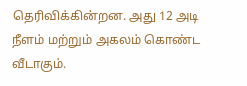தெரிவிக்கின்றன. அது 12 அடி நீளம் மற்றும் அகலம் கொண்ட வீடாகும்.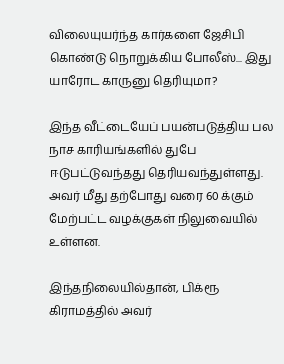விலையுயர்ந்த கார்களை ஜேசிபி கொண்டு நொறுக்கிய போலீஸ்... இது யாரோட காருனு தெரியுமா?

இந்த வீட்டையேப் பயன்படுத்திய பல நாச காரியங்களில் துபே ஈடுபட்டுவந்தது தெரியவந்துள்ளது. அவர் மீது தற்போது வரை 60 க்கும் மேற்பட்ட வழக்குகள் நிலுவையில் உள்ளன.

இந்தநிலையில்தான், பிக்ரூ கிராமத்தில் அவர்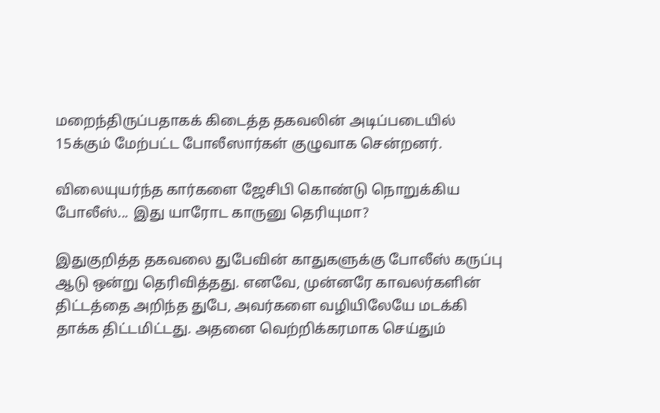மறைந்திருப்பதாகக் கிடைத்த தகவலின் அடிப்படையில் 15க்கும் மேற்பட்ட போலீஸார்கள் குழுவாக சென்றனர்.

விலையுயர்ந்த கார்களை ஜேசிபி கொண்டு நொறுக்கிய போலீஸ்... இது யாரோட காருனு தெரியுமா?

இதுகுறித்த தகவலை துபேவின் காதுகளுக்கு போலீஸ் கருப்பு ஆடு ஒன்று தெரிவித்தது. எனவே, முன்னரே காவலர்களின் திட்டத்தை அறிந்த துபே, அவர்களை வழியிலேயே மடக்கி தாக்க திட்டமிட்டது. அதனை வெற்றிக்கரமாக செய்தும்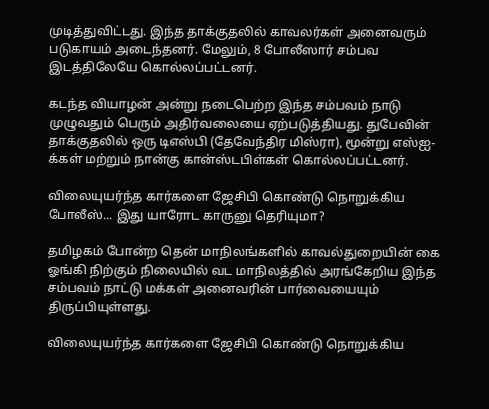முடித்துவிட்டது. இந்த தாக்குதலில் காவலர்கள் அனைவரும் படுகாயம் அடைந்தனர். மேலும், 8 போலீஸார் சம்பவ இடத்திலேயே கொல்லப்பட்டனர்.

கடந்த வியாழன் அன்று நடைபெற்ற இந்த சம்பவம் நாடு முழுவதும் பெரும் அதிர்வலையை ஏற்படுத்தியது. துபேவின் தாக்குதலில் ஒரு டிஎஸ்பி (தேவேந்திர மிஸ்ரா), மூன்று எஸ்ஐ-க்கள் மற்றும் நான்கு கான்ஸ்டபிள்கள் கொல்லப்பட்டனர்.

விலையுயர்ந்த கார்களை ஜேசிபி கொண்டு நொறுக்கிய போலீஸ்... இது யாரோட காருனு தெரியுமா?

தமிழகம் போன்ற தென் மாநிலங்களில் காவல்துறையின் கை ஓங்கி நிற்கும் நிலையில் வட மாநிலத்தில் அரங்கேறிய இந்த சம்பவம் நாட்டு மக்கள் அனைவரின் பார்வையையும் திருப்பியுள்ளது.

விலையுயர்ந்த கார்களை ஜேசிபி கொண்டு நொறுக்கிய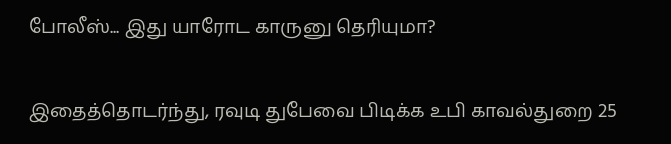போலீஸ்... இது யாரோட காருனு தெரியுமா?

இதைத்தொடர்ந்து, ரவுடி துபேவை பிடிக்க உபி காவல்துறை 25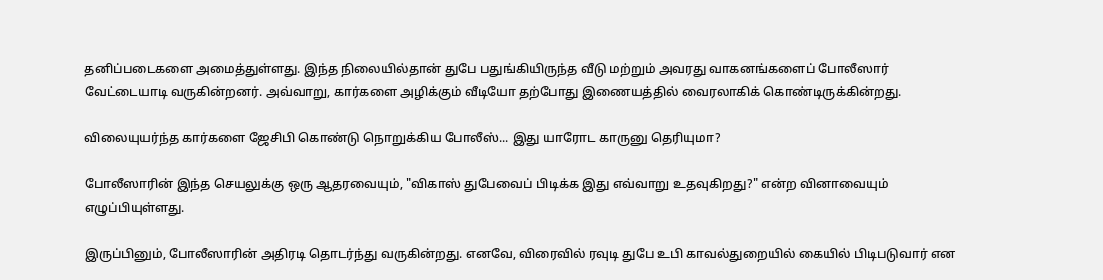தனிப்படைகளை அமைத்துள்ளது. இந்த நிலையில்தான் துபே பதுங்கியிருந்த வீடு மற்றும் அவரது வாகனங்களைப் போலீஸார் வேட்டையாடி வருகின்றனர். அவ்வாறு, கார்களை அழிக்கும் வீடியோ தற்போது இணையத்தில் வைரலாகிக் கொண்டிருக்கின்றது.

விலையுயர்ந்த கார்களை ஜேசிபி கொண்டு நொறுக்கிய போலீஸ்... இது யாரோட காருனு தெரியுமா?

போலீஸாரின் இந்த செயலுக்கு ஒரு ஆதரவையும், "விகாஸ் துபேவைப் பிடிக்க இது எவ்வாறு உதவுகிறது?" என்ற வினாவையும் எழுப்பியுள்ளது.

இருப்பினும், போலீஸாரின் அதிரடி தொடர்ந்து வருகின்றது. எனவே, விரைவில் ரவுடி துபே உபி காவல்துறையில் கையில் பிடிபடுவார் என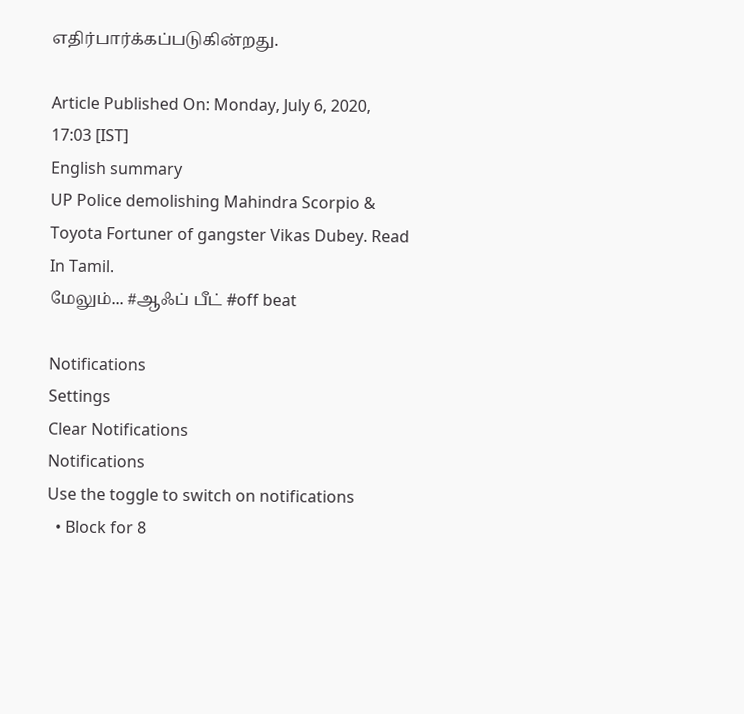எதிர்பார்க்கப்படுகின்றது.

Article Published On: Monday, July 6, 2020, 17:03 [IST]
English summary
UP Police demolishing Mahindra Scorpio & Toyota Fortuner of gangster Vikas Dubey. Read In Tamil.
மேலும்... #ஆஃப் பீட் #off beat

Notifications
Settings
Clear Notifications
Notifications
Use the toggle to switch on notifications
  • Block for 8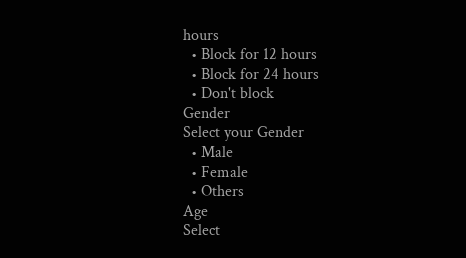hours
  • Block for 12 hours
  • Block for 24 hours
  • Don't block
Gender
Select your Gender
  • Male
  • Female
  • Others
Age
Select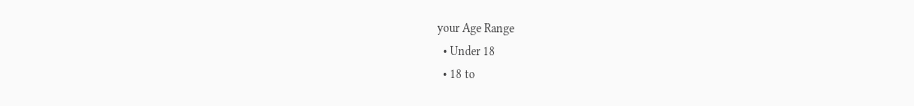your Age Range
  • Under 18
  • 18 to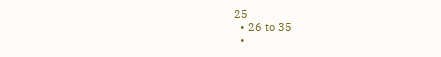25
  • 26 to 35
  •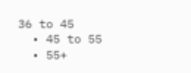36 to 45
  • 45 to 55
  • 55+